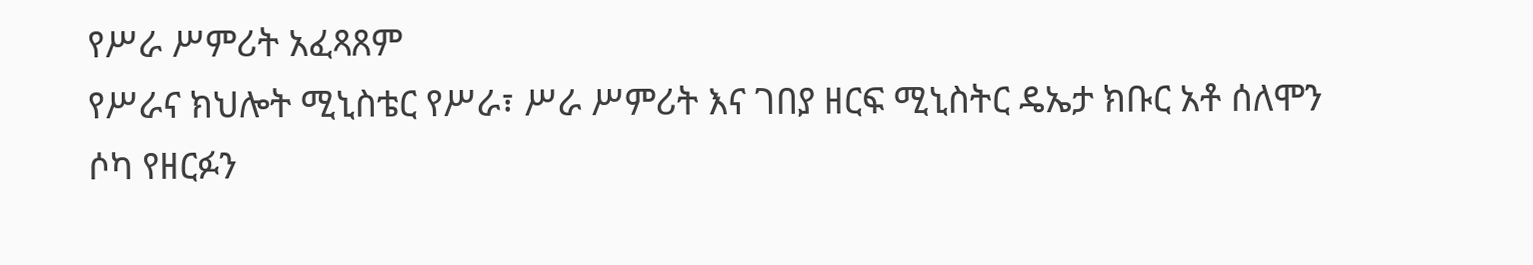የሥራ ሥምሪት አፈጻጸም
የሥራና ክህሎት ሚኒስቴር የሥራ፣ ሥራ ሥምሪት እና ገበያ ዘርፍ ሚኒስትር ዴኤታ ክቡር አቶ ሰለሞን ሶካ የዘርፉን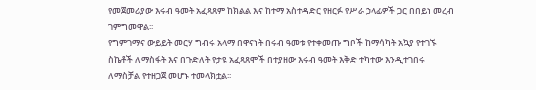የመጀመሪያው እሩብ ዓመት አፈጻጸም ከክልል እና ከተማ አስተዳድር የዘርፉ የሥራ ኃላፊዎች ጋር በበይነ መረብ ገምግመዋል፡፡
የግምገማና ውይይት መርሃ ግብሩ አላማ በዋናነት በሩብ ዓመቱ የተቀመጡ ግቦች ከማሳካት አኳያ የተገኙ ስኬቶች ለማስፋት እና በጉድለት የታዩ አፈጻጸሞች በተያዘው እሩብ ዓመት እቅድ ተካተው እንዲተገበሩ ለማስቻል የተዘጋጀ መሆኑ ተመላክቷል፡፡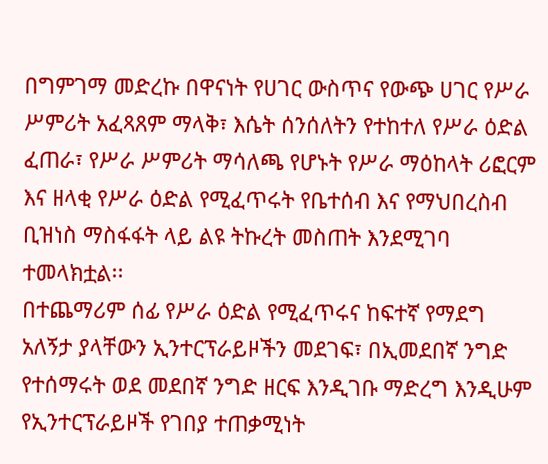በግምገማ መድረኩ በዋናነት የሀገር ውስጥና የውጭ ሀገር የሥራ ሥምሪት አፈጻጸም ማላቅ፣ እሴት ሰንሰለትን የተከተለ የሥራ ዕድል ፈጠራ፣ የሥራ ሥምሪት ማሳለጫ የሆኑት የሥራ ማዕከላት ሪፎርም እና ዘላቂ የሥራ ዕድል የሚፈጥሩት የቤተሰብ እና የማህበረስብ ቢዝነስ ማስፋፋት ላይ ልዩ ትኩረት መስጠት እንደሚገባ ተመላክቷል፡፡
በተጨማሪም ሰፊ የሥራ ዕድል የሚፈጥሩና ከፍተኛ የማደግ አለኝታ ያላቸውን ኢንተርፕራይዞችን መደገፍ፣ በኢመደበኛ ንግድ የተሰማሩት ወደ መደበኛ ንግድ ዘርፍ እንዲገቡ ማድረግ እንዲሁም የኢንተርፕራይዞች የገበያ ተጠቃሚነት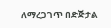ለማረጋገጥ በድጅታል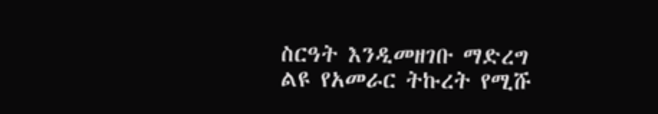ስርዓት እንዲመዘገቡ ማድረግ ልዩ የአመራር ትኩረት የሚሹ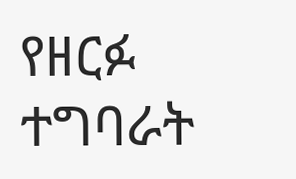የዘርፉ ተግባራት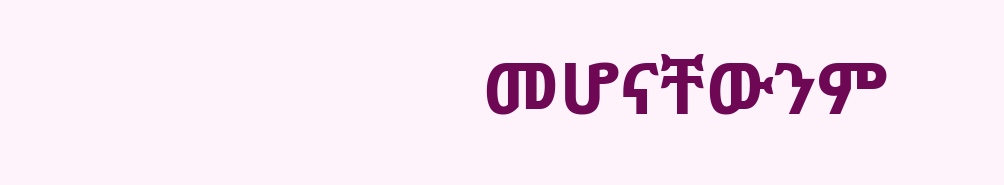መሆናቸውንም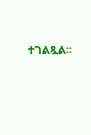ተገልጿል፡፡